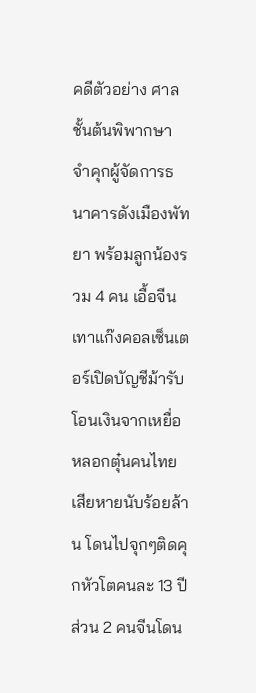คดีตัวอย่าง ศาลชั้นต้นพิพากษา จำคุกผู้จัดการธนาคารดังเมืองพัทยา พร้อมลูกน้องรวม 4 คน เอื้อจีนเทาแก๊งคอลเซ็นเตอร์เปิดบัญชีม้ารับโอนเงินจากเหยื่อ หลอกตุ๋นคนไทยเสียหายนับร้อยล้าน โดนไปจุกๆติดคุกหัวโตคนละ 13 ปี ส่วน 2 คนจีนโดน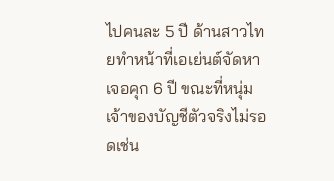ไปคนละ 5 ปี ด้านสาวไทยทำหน้าที่เอเย่นต์จัดหาเจอคุก 6 ปี ขณะที่หนุ่มเจ้าของบัญชีตัวจริงไม่รอดเช่น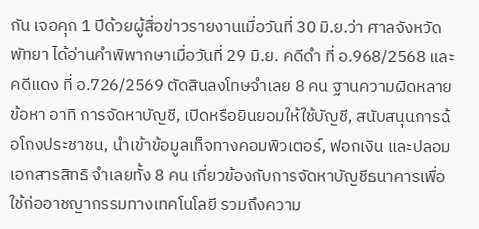กัน เจอคุก 1 ปีด้วยผู้สื่อข่าวรายงานเมื่อวันที่ 30 มิ.ย.ว่า ศาลจังหวัดพัทยา ได้อ่านคำพิพากษาเมื่อวันที่ 29 มิ.ย. คดีดำ ที่ อ.968/2568 และคดีแดง ที่ อ.726/2569 ตัดสินลงโทษจำเลย 8 คน ฐานความผิดหลายข้อหา อาทิ การจัดหาบัญชี, เปิดหรือยินยอมให้ใช้บัญชี, สนับสนุนการฉ้อโกงประชาชน, นำเข้าข้อมูลเท็จทางคอมพิวเตอร์, ฟอกเงิน และปลอมเอกสารสิทธิ จำเลยทั้ง 8 คน เกี่ยวข้องกับการจัดหาบัญชีธนาคารเพื่อใช้ก่ออาชญากรรมทางเทคโนโลยี รวมถึงความ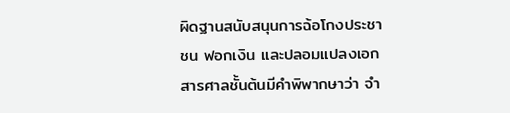ผิดฐานสนับสนุนการฉ้อโกงประชาชน ฟอกเงิน และปลอมแปลงเอกสารศาลชั้นต้นมีคำพิพากษาว่า จำ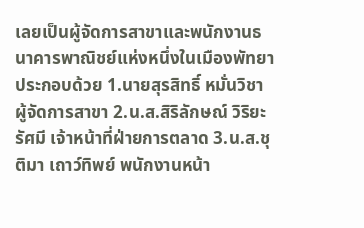เลยเป็นผู้จัดการสาขาและพนักงานธนาคารพาณิชย์แห่งหนึ่งในเมืองพัทยา ประกอบด้วย 1.นายสุรสิทธิ์ หมั่นวิชา ผู้จัดการสาขา 2.น.ส.สิริลักษณ์ วิริยะรัศมี เจ้าหน้าที่ฝ่ายการตลาด 3.น.ส.ชุติมา เถาว์ทิพย์ พนักงานหน้า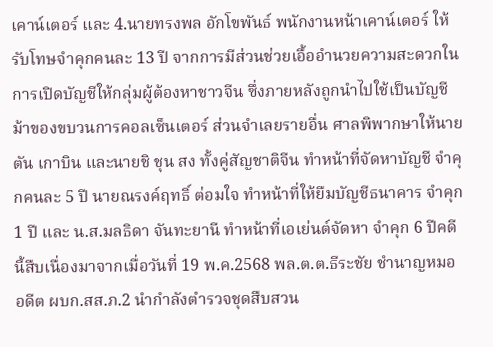เคาน์เตอร์ และ 4.นายทรงพล อักโขพันธ์ พนักงานหน้าเคาน์เตอร์ ให้รับโทษจำคุกคนละ 13 ปี จากการมีส่วนช่วยเอื้ออำนวยความสะดวกในการเปิดบัญชีให้กลุ่มผู้ต้องหาชาวจีน ซึ่งภายหลังถูกนำไปใช้เป็นบัญชีม้าของขบวนการคอลเซ็นเตอร์ ส่วนจำเลยรายอื่น ศาลพิพากษาให้นายตัน เกาบิน และนายชิ ชุน สง ทั้งคู่สัญชาติจีน ทำหน้าที่จัดหาบัญชี จำคุกคนละ 5 ปี นายณรงค์ฤทธิ์ ต่อมใจ ทำหน้าที่ให้ยืมบัญชีธนาคาร จำคุก 1 ปี และ น.ส.มลธิดา จันทะยานี ทำหน้าที่เอเย่นต์จัดหา จำคุก 6 ปีคดีนี้สืบเนื่องมาจากเมื่อวันที่ 19 พ.ค.2568 พล.ต.ต.ธีระชัย ชำนาญหมอ อดีต ผบก.สส.ภ.2 นำกำลังตำรวจชุดสืบสวน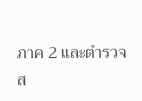ภาค 2 และตำรวจ ส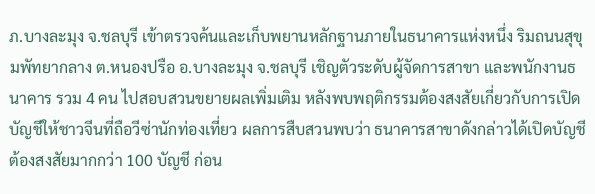ภ.บางละมุง จ.ชลบุรี เข้าตรวจค้นและเก็บพยานหลักฐานภายในธนาคารแห่งหนึ่ง ริมถนนสุขุมพัทยากลาง ต.หนองปรือ อ.บางละมุง จ.ชลบุรี เชิญตัวระดับผู้จัดการสาขา และพนักงานธนาคาร รวม 4 คน ไปสอบสวนขยายผลเพิ่มเติม หลังพบพฤติกรรมต้องสงสัยเกี่ยวกับการเปิดบัญชีให้ชาวจีนที่ถือวีซ่านักท่องเที่ยว ผลการสืบสวนพบว่า ธนาคารสาขาดังกล่าวได้เปิดบัญชีต้องสงสัยมากกว่า 100 บัญชี ก่อน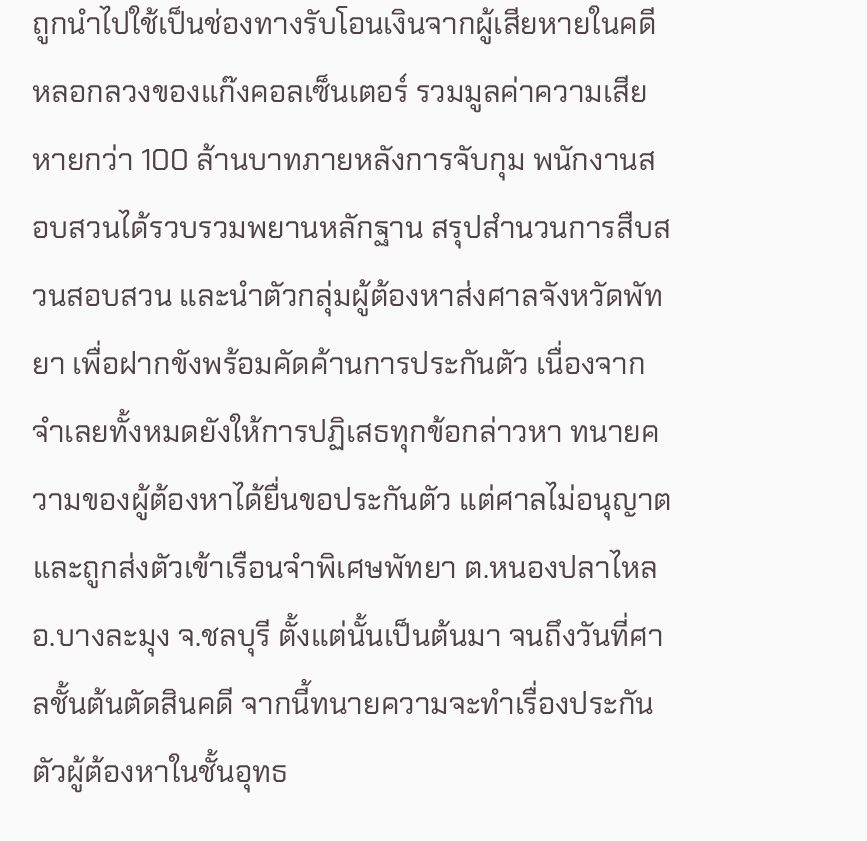ถูกนำไปใช้เป็นช่องทางรับโอนเงินจากผู้เสียหายในคดีหลอกลวงของแก๊งคอลเซ็นเตอร์ รวมมูลค่าความเสียหายกว่า 100 ล้านบาทภายหลังการจับกุม พนักงานสอบสวนได้รวบรวมพยานหลักฐาน สรุปสำนวนการสืบสวนสอบสวน และนำตัวกลุ่มผู้ต้องหาส่งศาลจังหวัดพัทยา เพื่อฝากขังพร้อมคัดค้านการประกันตัว เนื่องจากจำเลยทั้งหมดยังให้การปฏิเสธทุกข้อกล่าวหา ทนายความของผู้ต้องหาได้ยื่นขอประกันตัว แต่ศาลไม่อนุญาต และถูกส่งตัวเข้าเรือนจำพิเศษพัทยา ต.หนองปลาไหล อ.บางละมุง จ.ชลบุรี ตั้งแต่นั้นเป็นต้นมา จนถึงวันที่ศาลชั้นต้นตัดสินคดี จากนี้ทนายความจะทำเรื่องประกันตัวผู้ต้องหาในชั้นอุทธ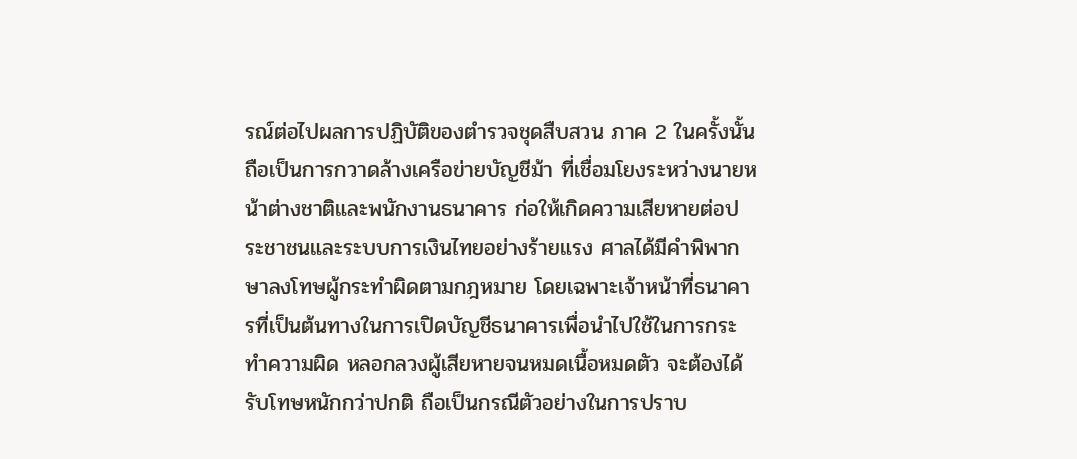รณ์ต่อไปผลการปฏิบัติของตำรวจชุดสืบสวน ภาค 2 ในครั้งนั้น ถือเป็นการกวาดล้างเครือข่ายบัญชีม้า ที่เชื่อมโยงระหว่างนายหน้าต่างชาติและพนักงานธนาคาร ก่อให้เกิดความเสียหายต่อประชาชนและระบบการเงินไทยอย่างร้ายแรง ศาลได้มีคำพิพากษาลงโทษผู้กระทำผิดตามกฎหมาย โดยเฉพาะเจ้าหน้าที่ธนาคารที่เป็นต้นทางในการเปิดบัญชีธนาคารเพื่อนำไปใช้ในการกระทำความผิด หลอกลวงผู้เสียหายจนหมดเนื้อหมดตัว จะต้องได้รับโทษหนักกว่าปกติ ถือเป็นกรณีตัวอย่างในการปราบ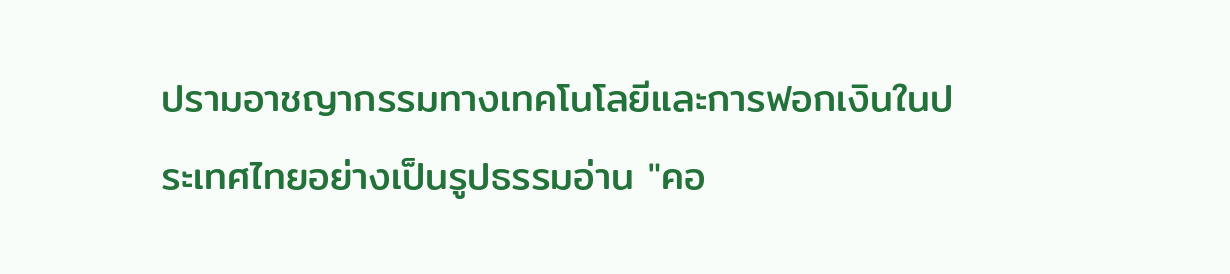ปรามอาชญากรรมทางเทคโนโลยีและการฟอกเงินในประเทศไทยอย่างเป็นรูปธรรมอ่าน "คอ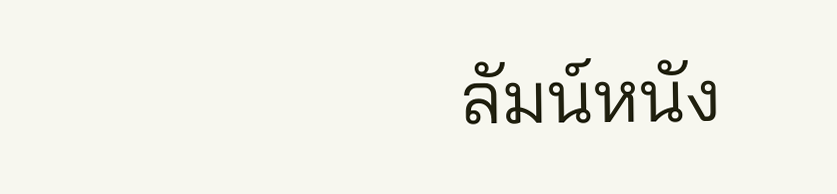ลัมน์หนัง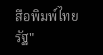สือพิมพ์ไทยรัฐ"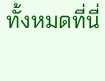ทั้งหมดที่นี่